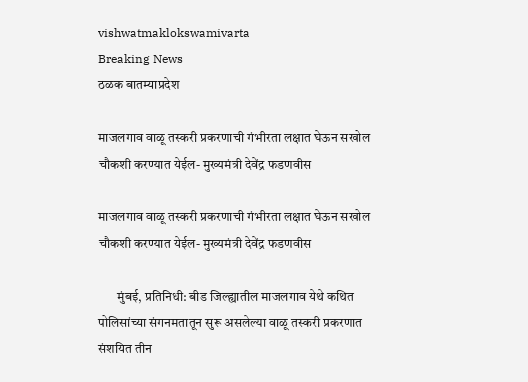vishwatmaklokswamivarta
Breaking News
ठळक बातम्याप्रदेश

माजलगाव वाळू तस्करी प्रकरणाची गंभीरता लक्षात घेऊन सखोल चौकशी करण्यात येईल- मुख्यमंत्री देवेंद्र फडणवीस

माजलगाव वाळू तस्करी प्रकरणाची गंभीरता लक्षात घेऊन सखोल चौकशी करण्यात येईल- मुख्यमंत्री देवेंद्र फडणवीस

       मुंबई, प्रतिनिधी: बीड जिल्ह्यातील माजलगाव येथे कथित पोलिसांच्या संगनमतातून सुरू असलेल्या वाळू तस्करी प्रकरणात संशयित तीन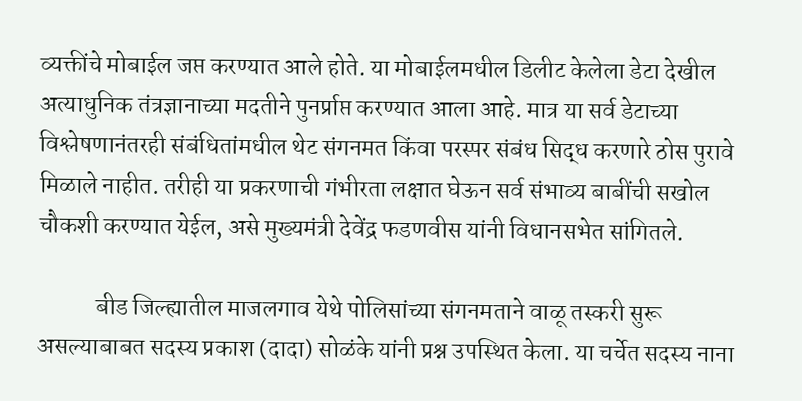व्यक्तींचे मोबाईल जप्त करण्यात आले होते. या मोबाईलमधील डिलीट केलेला डेटा देखील अत्याधुनिक तंत्रज्ञानाच्या मदतीने पुनर्प्राप्त करण्यात आला आहे. मात्र या सर्व डेटाच्या विश्लेषणानंतरही संबंधितांमधील थेट संगनमत किंवा परस्पर संबंध सिद्ध करणारे ठोस पुरावे मिळाले नाहीत. तरीही या प्रकरणाची गंभीरता लक्षात घेऊन सर्व संभाव्य बाबींची सखोल चौकशी करण्यात येईल, असे मुख्यमंत्री देवेंद्र फडणवीस यांनी विधानसभेत सांगितले.

            बीड जिल्ह्यातील माजलगाव येथे पोलिसांच्या संगनमताने वाळू तस्करी सुरू असल्याबाबत सदस्य प्रकाश (दादा) सोळंके यांनी प्रश्न उपस्थित केला. या चर्चेत सदस्य नाना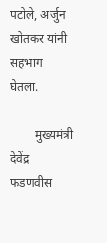पटोले, अर्जुन खोतकर यांनी सहभाग घेतला.

        मुख्यमंत्री देवेंद्र फडणवीस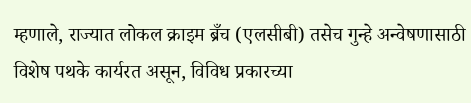म्हणाले, राज्यात लोकल क्राइम ब्रँच (एलसीबी) तसेच गुन्हे अन्वेषणासाठी विशेष पथके कार्यरत असून, विविध प्रकारच्या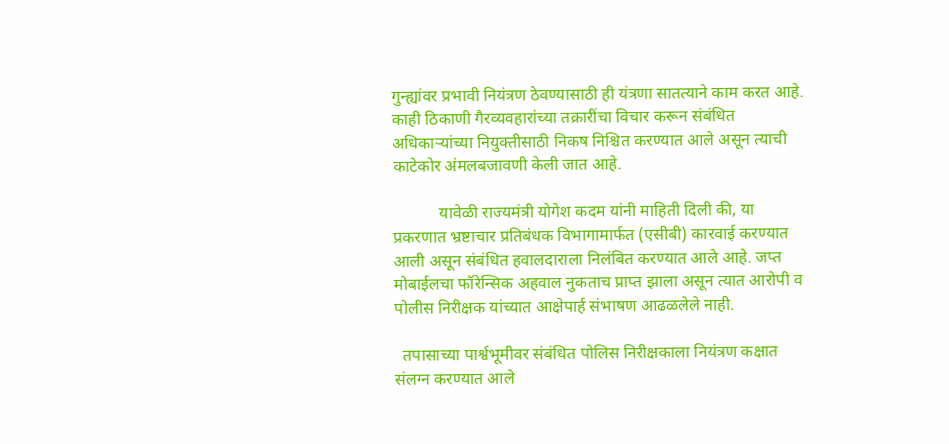गुन्ह्यांवर प्रभावी नियंत्रण ठेवण्यासाठी ही यंत्रणा सातत्याने काम करत आहे. काही ठिकाणी गैरव्यवहारांच्या तक्रारींचा विचार करून संबंधित अधिकाऱ्यांच्या नियुक्तीसाठी निकष निश्चित करण्यात आले असून त्याची काटेकोर अंमलबजावणी केली जात आहे.

           यावेळी राज्यमंत्री योगेश कदम यांनी माहिती दिली की, या प्रकरणात भ्रष्टाचार प्रतिबंधक विभागामार्फत (एसीबी) कारवाई करण्यात आली असून संबंधित हवालदाराला निलंबित करण्यात आले आहे. जप्त मोबाईलचा फॉरेन्सिक अहवाल नुकताच प्राप्त झाला असून त्यात आरोपी व पोलीस निरीक्षक यांच्यात आक्षेपार्ह संभाषण आढळलेले नाही.

  तपासाच्या पार्श्वभूमीवर संबंधित पोलिस निरीक्षकाला नियंत्रण कक्षात संलग्न करण्यात आले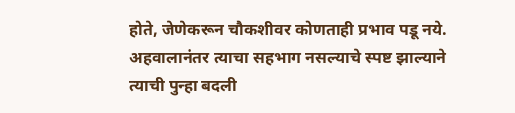होते, जेणेकरून चौकशीवर कोणताही प्रभाव पडू नये. अहवालानंतर त्याचा सहभाग नसल्याचे स्पष्ट झाल्याने त्याची पुन्हा बदली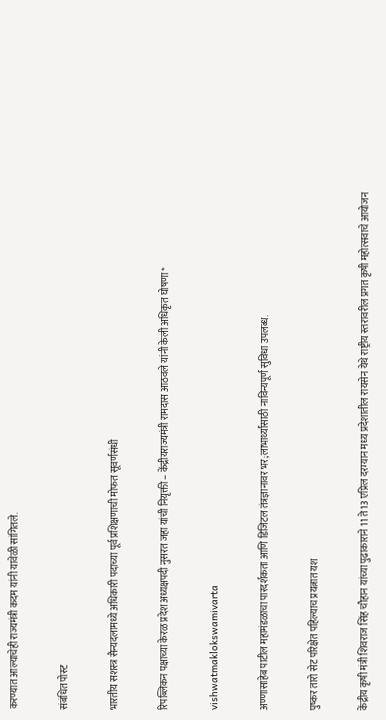करण्यात आल्याचेही राज्यमंत्री कदम यांनी यावेळी सांगितले.

संबंधित पोस्ट

भारतीय सशस्त्र सैन्यदलामध्ये अधिकारी पदाच्या पूर्व प्रशिक्षणाची मोफत सूवर्णसंधी

रिपब्लिकन पक्षाच्या केरळ प्रदेश अध्यक्षपदी नुसरत जहा यांची नियृक्ती – केंद्रीयराज्यमंत्री रामदास आठवले यांनी केली अधिकृत घोषणा*

vishwatmaklokswamivarta

अण्णासाहेब पाटील महामंडळाचा पारदर्शकता आणि डिजिटल तंत्रज्ञानावर भर;लाभार्थ्यांसाठी नाविन्यपूर्ण सुविधा उपलब्ध.

पुष्कर तारो सेट परिक्षेत पहिल्याच प्रयत्नात यश

केंद्रीय कृषी मंत्री शिवराज सिंह चौहान यांच्या पुढाकाराने 11 ते 13 एप्रिल दरम्यान मध्‍य प्रदेशातील रायसेन येथे राष्ट्रीय स्तरावरील प्रगत कृषी महोत्सवाचे आयोजन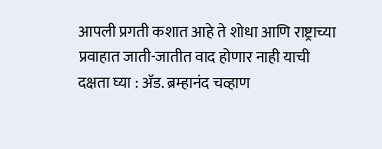आपली प्रगती कशात आहे ते शोधा आणि राष्ट्राच्या प्रवाहात जाती-जातीत वाद होणार नाही याची दक्षता घ्या : अ‍ॅड. ब्रम्हानंद चव्हाण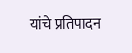यांचे प्रतिपादन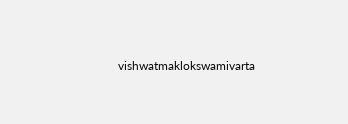vishwatmaklokswamivarta